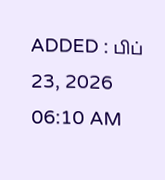ADDED : பிப் 23, 2026 06:10 AM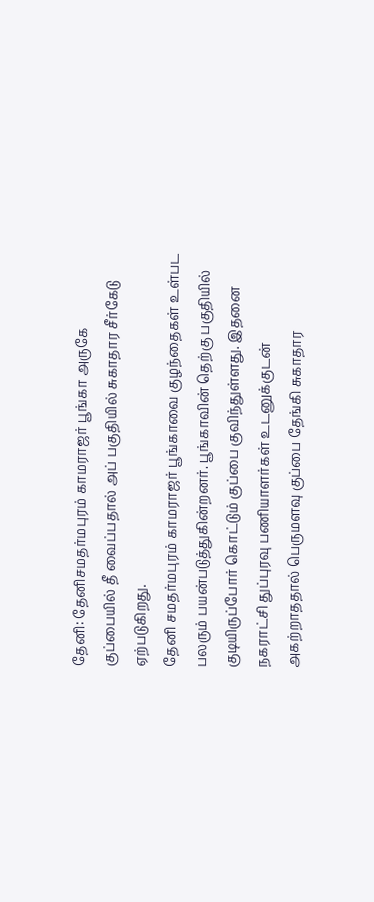தேனி: தேனிசமதர்மபுரம் காமராஜர் பூங்கா அருகே குப்பையில் தீ வைப்பதால் அப் பகுதியில் சுகாதார சீர்கேடு ஏற்படுகிறது.
தேனி சமதர்மபுரம் காமராஜர் பூங்காவை குழந்தைகள் உள்பட பலரும் பயன்படுத்துகின்றனர். பூங்காவின் தெற்கு பகுதியில் குடியிருப்போர் கொட்டும் குப்பை குவிந்துள்ளது. இதனை நகராட்சி துப்புரவு பணியாளர்கள் உடனுக்குடன் அகற்றாததால் பெருமளவு குப்பை தேங்கி சுகாதார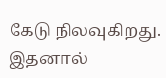கேடு நிலவுகிறது. இதனால்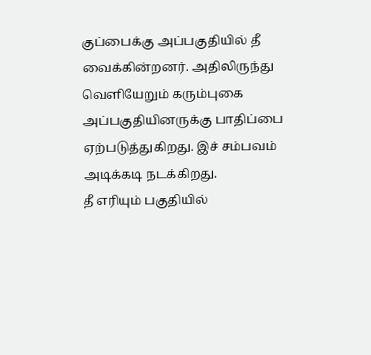குப்பைக்கு அப்பகுதியில் தீ வைக்கின்றனர். அதிலிருந்து வெளியேறும் கரும்புகை அப்பகுதியினருக்கு பாதிப்பை ஏற்படுத்துகிறது. இச் சம்பவம் அடிக்கடி நடக்கிறது.
தீ எரியும் பகுதியில்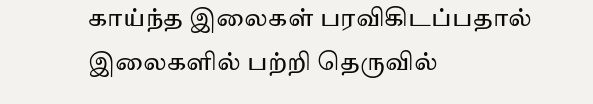காய்ந்த இலைகள் பரவிகிடப்பதால் இலைகளில் பற்றி தெருவில்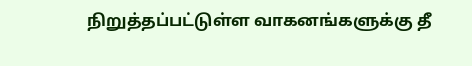நிறுத்தப்பட்டுள்ள வாகனங்களுக்கு தீ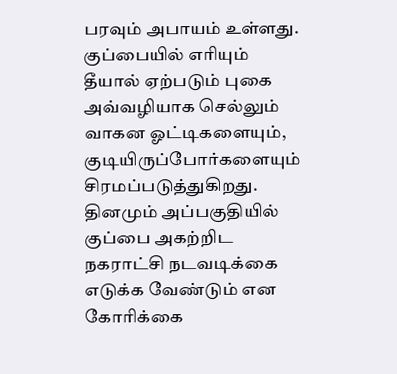பரவும் அபாயம் உள்ளது.
குப்பையில் எரியும் தீயால் ஏற்படும் புகை அவ்வழியாக செல்லும் வாகன ஓட்டிகளையும், குடியிருப்போர்களையும் சிரமப்படுத்துகிறது. தினமும் அப்பகுதியில் குப்பை அகற்றிட நகராட்சி நடவடிக்கை எடுக்க வேண்டும் என கோரிக்கை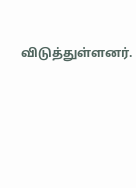விடுத்துள்ளனர்.